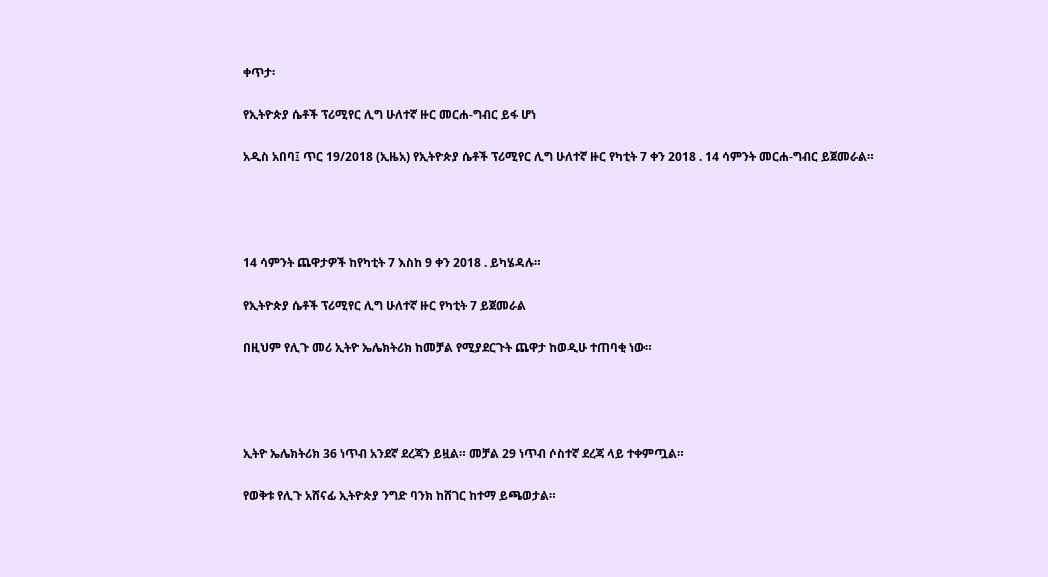ቀጥታ፡

የኢትዮጵያ ሴቶች ፕሪሚየር ሊግ ሁለተኛ ዙር መርሐ-ግብር ይፋ ሆነ

አዲስ አበባ፤ ጥር 19/2018 (ኢዜአ) የኢትዮጵያ ሴቶች ፕሪሚየር ሊግ ሁለተኛ ዙር የካቲት 7 ቀን 2018 . 14 ሳምንት መርሐ-ግብር ይጀመራል።




14 ሳምንት ጨዋታዎች ከየካቲት 7 እስከ 9 ቀን 2018 . ይካሄዳሉ።

የኢትዮጵያ ሴቶች ፕሪሚየር ሊግ ሁለተኛ ዙር የካቲት 7 ይጀመራል

በዚህም የሊጉ መሪ ኢትዮ ኤሌክትሪክ ከመቻል የሚያደርጉት ጨዋታ ከወዲሁ ተጠባቂ ነው።




ኢትዮ ኤሌክትሪክ 36 ነጥብ አንደኛ ደረጃን ይዟል። መቻል 29 ነጥብ ሶስተኛ ደረጃ ላይ ተቀምጧል።

የወቅቱ የሊጉ አሸናፊ ኢትዮጵያ ንግድ ባንክ ከሸገር ከተማ ይጫወታል።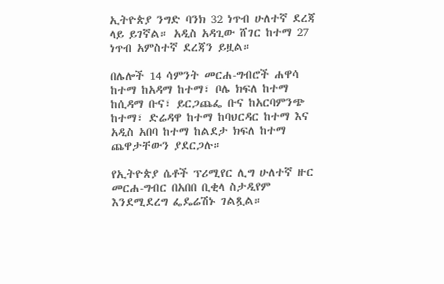ኢትዮጵያ ንግድ ባንክ 32 ነጥብ ሁለተኛ ደረጃ ላይ ይገኛል። አዲስ አዳጊው ሸገር ከተማ 27 ነጥብ አምስተኛ ደረጃን ይዟል።

በሌሎች 14 ሳምንት መርሐ-ግብሮች ሐዋሳ ከተማ ከአዳማ ከተማ፣ ቦሌ ክፍለ ከተማ ከሲዳማ ቡና፣ ይርጋጨፌ ቡና ከአርባምንጭ ከተማ፣ ድሬዳዋ ከተማ ከባህርዳር ከተማ እና አዲስ አበባ ከተማ ከልደታ ክፍለ ከተማ ጨዋታቸውን ያደርጋሉ።

የኢትዮጵያ ሴቶች ፕሪሚየር ሊግ ሁለተኛ ዙር መርሐ-ግብር በአበበ ቢቂላ ስታዲየም እንደሚደረግ ፌዴሬሽኑ ገልጿል።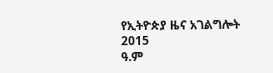የኢትዮጵያ ዜና አገልግሎት
2015
ዓ.ም